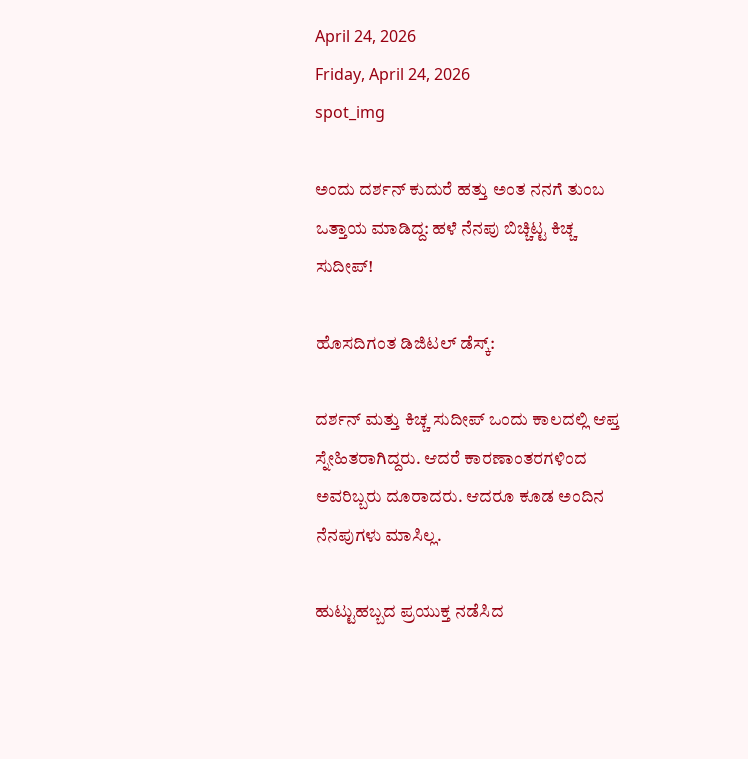April 24, 2026
Friday, April 24, 2026
spot_img

ಅಂದು ದರ್ಶನ್ ಕುದುರೆ ಹತ್ತು ಅಂತ ನನಗೆ ತುಂಬ ಒತ್ತಾಯ ಮಾಡಿದ್ದ: ಹಳೆ ನೆನಪು ಬಿಚ್ಚಿಟ್ಟ ಕಿಚ್ಚ ಸುದೀಪ್!

ಹೊಸದಿಗಂತ ಡಿಜಿಟಲ್ ಡೆಸ್ಕ್:

ದರ್ಶನ್ ಮತ್ತು ಕಿಚ್ಚ ಸುದೀಪ್ ಒಂದು ಕಾಲದಲ್ಲಿ ಆಪ್ತ ಸ್ನೇಹಿತರಾಗಿದ್ದರು. ಆದರೆ ಕಾರಣಾಂತರಗಳಿಂದ ಅವರಿಬ್ಬರು ದೂರಾದರು. ಆದರೂ ಕೂಡ ಅಂದಿನ ನೆನಪುಗಳು ಮಾಸಿಲ್ಲ.

ಹುಟ್ಟುಹಬ್ಬದ ಪ್ರಯುಕ್ತ ನಡೆಸಿದ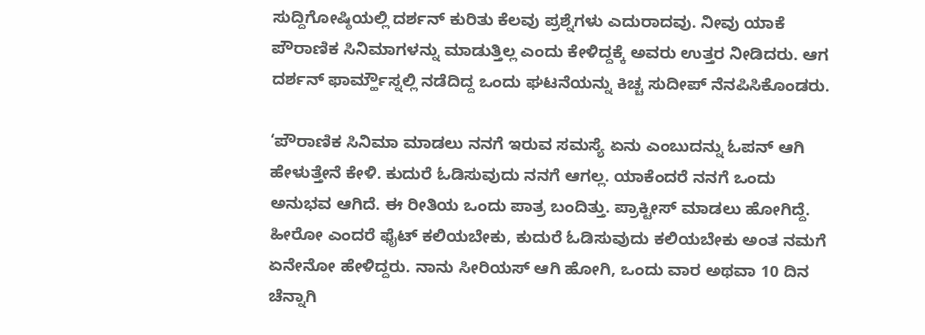ಸುದ್ದಿಗೋಷ್ಠಿಯಲ್ಲಿ ದರ್ಶನ್ ಕುರಿತು ಕೆಲವು ಪ್ರಶ್ನೆಗಳು ಎದುರಾದವು. ನೀವು ಯಾಕೆ ಪೌರಾಣಿಕ ಸಿನಿಮಾಗಳನ್ನು ಮಾಡುತ್ತಿಲ್ಲ ಎಂದು ಕೇಳಿದ್ದಕ್ಕೆ ಅವರು ಉತ್ತರ ನೀಡಿದರು. ಆಗ ದರ್ಶನ್ ಫಾರ್ಮ್ಹೌಸ್ನಲ್ಲಿ ನಡೆದಿದ್ದ ಒಂದು ಘಟನೆಯನ್ನು ಕಿಚ್ಚ ಸುದೀಪ್ ನೆನಪಿಸಿಕೊಂಡರು.

‘ಪೌರಾಣಿಕ ಸಿನಿಮಾ ಮಾಡಲು ನನಗೆ ಇರುವ ಸಮಸ್ಯೆ ಏನು ಎಂಬುದನ್ನು ಓಪನ್ ಆಗಿ ಹೇಳುತ್ತೇನೆ ಕೇಳಿ. ಕುದುರೆ ಓಡಿಸುವುದು ನನಗೆ ಆಗಲ್ಲ. ಯಾಕೆಂದರೆ ನನಗೆ ಒಂದು ಅನುಭವ ಆಗಿದೆ. ಈ ರೀತಿಯ ಒಂದು ಪಾತ್ರ ಬಂದಿತ್ತು. ಪ್ರಾಕ್ಟೀಸ್ ಮಾಡಲು ಹೋಗಿದ್ದೆ. ಹೀರೋ ಎಂದರೆ ಫೈಟ್ ಕಲಿಯಬೇಕು, ಕುದುರೆ ಓಡಿಸುವುದು ಕಲಿಯಬೇಕು ಅಂತ ನಮಗೆ ಏನೇನೋ ಹೇಳಿದ್ದರು. ನಾನು ಸೀರಿಯಸ್ ಆಗಿ ಹೋಗಿ, ಒಂದು ವಾರ ಅಥವಾ 10 ದಿನ ಚೆನ್ನಾಗಿ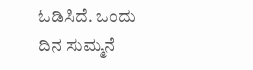ಓಡಿಸಿದೆ. ಒಂದು ದಿನ ಸುಮ್ಮನೆ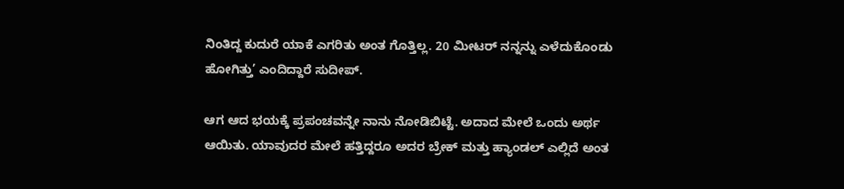ನಿಂತಿದ್ದ ಕುದುರೆ ಯಾಕೆ ಎಗರಿತು ಅಂತ ಗೊತ್ತಿಲ್ಲ. 20 ಮೀಟರ್ ನನ್ನನ್ನು ಎಳೆದುಕೊಂಡು ಹೋಗಿತ್ತು’ ಎಂದಿದ್ದಾರೆ ಸುದೀಪ್.

ಆಗ ಆದ ಭಯಕ್ಕೆ ಪ್ರಪಂಚವನ್ನೇ ನಾನು ನೋಡಿಬಿಟ್ಟೆ. ಅದಾದ ಮೇಲೆ ಒಂದು ಅರ್ಥ ಆಯಿತು. ಯಾವುದರ ಮೇಲೆ ಹತ್ತಿದ್ದರೂ ಅದರ ಬ್ರೇಕ್ ಮತ್ತು ಹ್ಯಾಂಡಲ್ ಎಲ್ಲಿದೆ ಅಂತ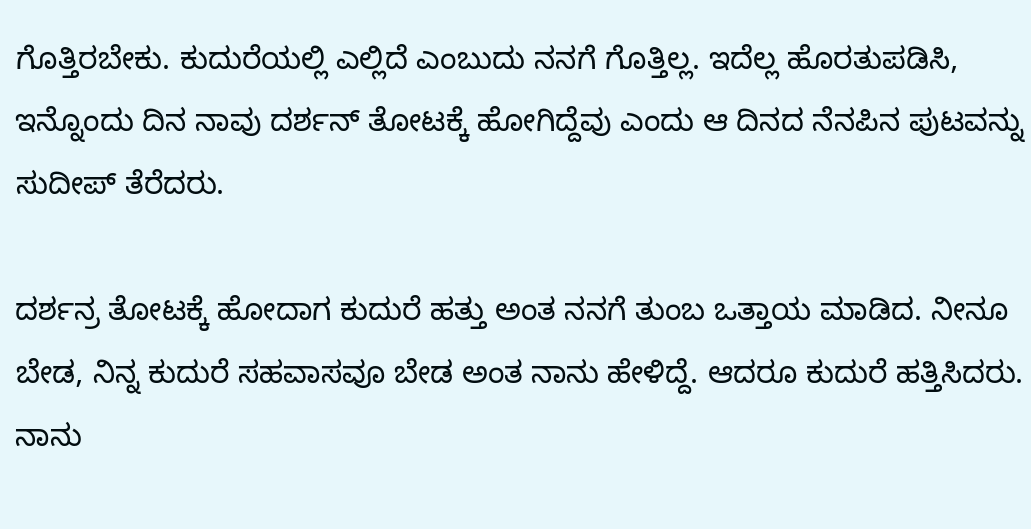ಗೊತ್ತಿರಬೇಕು. ಕುದುರೆಯಲ್ಲಿ ಎಲ್ಲಿದೆ ಎಂಬುದು ನನಗೆ ಗೊತ್ತಿಲ್ಲ. ಇದೆಲ್ಲ ಹೊರತುಪಡಿಸಿ, ಇನ್ನೊಂದು ದಿನ ನಾವು ದರ್ಶನ್ ತೋಟಕ್ಕೆ ಹೋಗಿದ್ದೆವು ಎಂದು ಆ ದಿನದ ನೆನಪಿನ ಪುಟವನ್ನು ಸುದೀಪ್ ತೆರೆದರು.

ದರ್ಶನ್ರ ತೋಟಕ್ಕೆ ಹೋದಾಗ ಕುದುರೆ ಹತ್ತು ಅಂತ ನನಗೆ ತುಂಬ ಒತ್ತಾಯ ಮಾಡಿದ. ನೀನೂ ಬೇಡ, ನಿನ್ನ ಕುದುರೆ ಸಹವಾಸವೂ ಬೇಡ ಅಂತ ನಾನು ಹೇಳಿದ್ದೆ. ಆದರೂ ಕುದುರೆ ಹತ್ತಿಸಿದರು. ನಾನು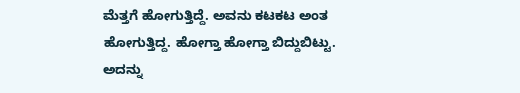ಮೆತ್ತಗೆ ಹೋಗುತ್ತಿದ್ದೆ. ಅವನು ಕಟಕಟ ಅಂತ ಹೋಗುತ್ತಿದ್ದ. ಹೋಗ್ತಾ ಹೋಗ್ತಾ ಬಿದ್ದುಬಿಟ್ಟು. ಅದನ್ನು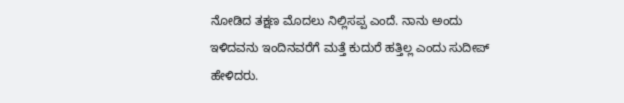ನೋಡಿದ ತಕ್ಷಣ ಮೊದಲು ನಿಲ್ಲಿಸಪ್ಪ ಎಂದೆ. ನಾನು ಅಂದು ಇಳಿದವನು ಇಂದಿನವರೆಗೆ ಮತ್ತೆ ಕುದುರೆ ಹತ್ತಿಲ್ಲ ಎಂದು ಸುದೀಪ್ ಹೇಳಿದರು.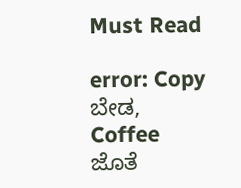Must Read

error: Copy ಬೇಡ, Coffee ಜೊತೆ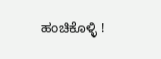ಹಂಚಿಕೊಳ್ಳಿ !